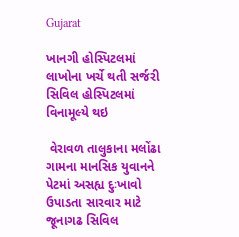Gujarat

ખાનગી હોસ્પિટલમાં લાખોના ખર્ચે થતી સર્જરી સિવિલ હોસ્પિટલમાં વિનામૂલ્યે થઇ

 વેરાવળ તાલુકાના મલોંઢા ગામના માનસિક યુવાનને પેટમાં અસહ્ય દુઃખાવો ઉપાડતા સારવાર માટે જૂનાગઢ સિવિલ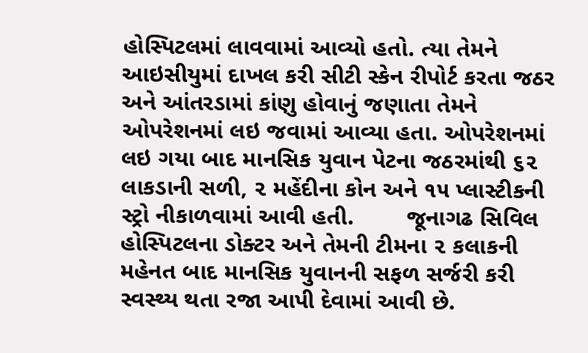હોસ્પિટલમાં લાવવામાં આવ્યો હતો. ત્યા તેમને આઇસીયુમાં દાખલ કરી સીટી સ્કેન રીપોર્ટ કરતા જઠર અને આંતરડામાં કાંણુ હોવાનું જણાતા તેમને ઓપરેશનમાં લઇ જવામાં આવ્યા હતા. ઓપરેશનમાં લઇ ગયા બાદ માનસિક યુવાન પેટના જઠરમાંથી ૬૨ લાકડાની સળી, ૨ મહેંદીના કોન અને ૧૫ પ્લાસ્ટીકની સ્ટ્રો નીકાળવામાં આવી હતી.        જૂનાગઢ સિવિલ હોસ્પિટલના ડોક્ટર અને તેમની ટીમના ૨ કલાકની મહેનત બાદ માનસિક યુવાનની સફળ સર્જરી કરી સ્વસ્થ્ય થતા રજા આપી દેવામાં આવી છે.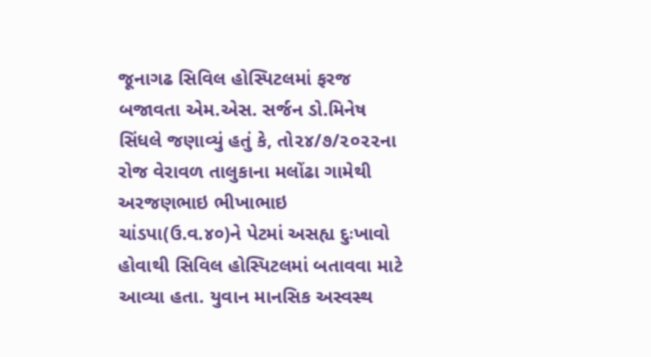જૂનાગઢ સિવિલ હોસ્પિટલમાં ફરજ બજાવતા એમ.એસ. સર્જન ડો.મિનેષ સિંધલે જણાવ્યું હતું કે, તો૨૪/૭/૨૦૨૨ના રોજ વેરાવળ તાલુકાના મલોંઢા ગામેથી અરજણભાઇ ભીખાભાઇ ચાંડપા(ઉ.વ.૪૦)ને પેટમાં અસહ્ય દુઃખાવો હોવાથી સિવિલ હોસ્પિટલમાં બતાવવા માટે આવ્યા હતા. યુવાન માનસિક અસ્વસ્થ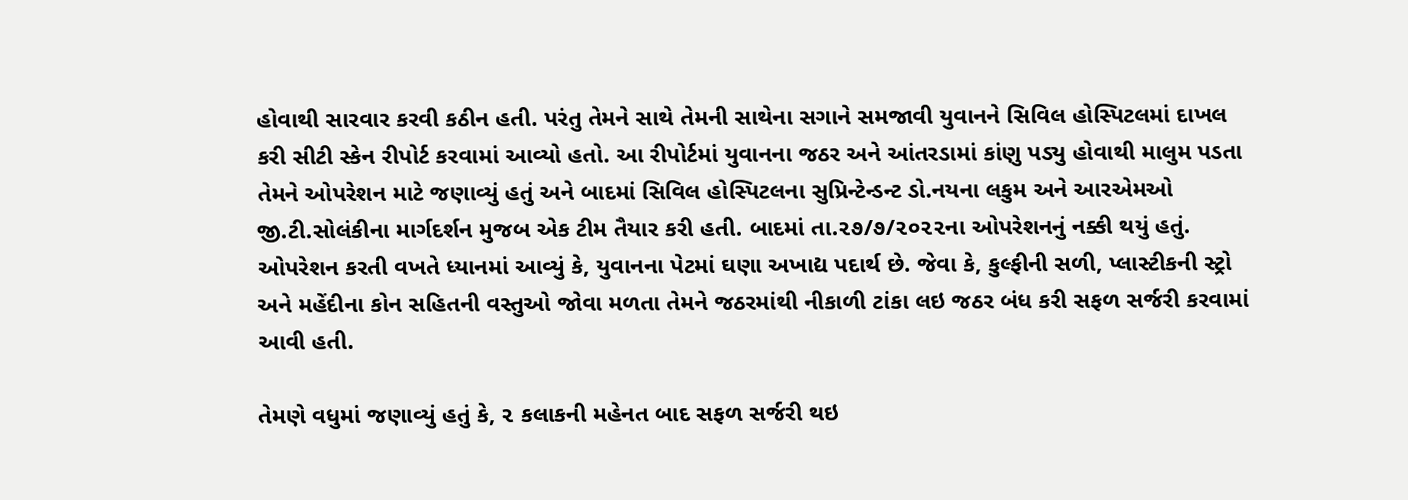હોવાથી સારવાર કરવી કઠીન હતી. પરંતુ તેમને સાથે તેમની સાથેના સગાને સમજાવી યુવાનને સિવિલ હોસ્પિટલમાં દાખલ કરી સીટી સ્કેન રીપોર્ટ કરવામાં આવ્યો હતો. આ રીપોર્ટમાં યુવાનના જઠર અને આંતરડામાં કાંણુ પડ્યુ હોવાથી માલુમ પડતા તેમને ઓપરેશન માટે જણાવ્યું હતું અને બાદમાં સિવિલ હોસ્પિટલના સુપ્રિન્ટેન્ડન્ટ ડો.નયના લકુમ અને આરએમઓ જી.ટી.સોલંકીના માર્ગદર્શન મુજબ એક ટીમ તૈયાર કરી હતી. બાદમાં તા.૨૭/૭/૨૦૨૨ના ઓપરેશનનું નક્કી થયું હતું. ઓપરેશન કરતી વખતે ધ્યાનમાં આવ્યું કે, યુવાનના પેટમાં ઘણા અખાદ્ય પદાર્થ છે. જેવા કે, કુલ્ફીની સળી, પ્લાસ્ટીકની સ્ટ્રો અને મહેંદીના કોન સહિતની વસ્તુઓ જોવા મળતા તેમને જઠરમાંથી નીકાળી ટાંકા લઇ જઠર બંધ કરી સફળ સર્જરી કરવામાં આવી હતી.

તેમણે વધુમાં જણાવ્યું હતું કે, ૨ કલાકની મહેનત બાદ સફળ સર્જરી થઇ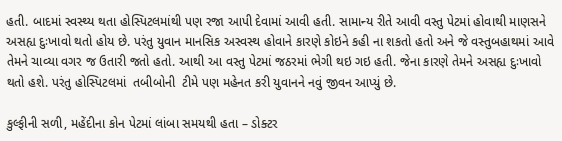હતી. બાદમાં સ્વસ્થ્ય થતા હોસ્પિટલમાંથી પણ રજા આપી દેવામાં આવી હતી. સામાન્ય રીતે આવી વસ્તુ પેટમાં હોવાથી માણસને અસહ્ય દુઃખાવો થતો હોય છે. પરંતુ યુવાન માનસિક અસ્વસ્થ હોવાને કારણે કોઇને કહી ના શકતો હતો અને જે વસ્તુબહાથમાં આવે તેમને ચાવ્યા વગર જ ઉતારી જતો હતો. આથી આ વસ્તુ પેટમાં જઠરમાં ભેગી થઇ ગઇ હતી. જેના કારણે તેમને અસહ્ય દુઃખાવો થતો હશે. પરંતુ હોસ્પિટલમાં  તબીબોની  ટીમે પણ મહેનત કરી યુવાનને નવું જીવન આપ્યું છે.

કુલ્ફીની સળી, મહેંદીના કોન પેટમાં લાંબા સમયથી હતા – ડોક્ટર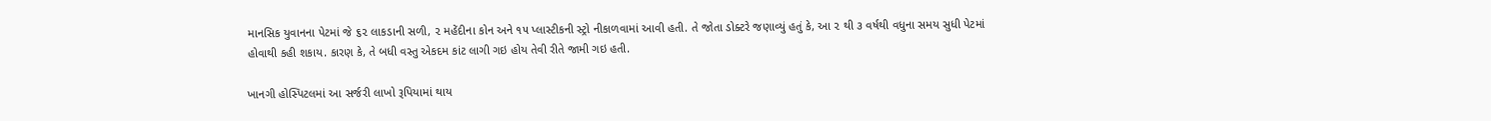માનસિક યુવાનના પેટમાં જે ૬૨ લાકડાની સળી, ૨ મહેંદીના કોન અને ૧૫ પ્લાસ્ટીકની સ્ટ્રો નીકાળવામાં આવી હતી. તે જોતા ડોક્ટરે જણાવ્યું હતું કે, આ ૨ થી ૩ વર્ષથી વધુના સમય સુધી પેટમાં હોવાથી કહી શકાય. કારણ કે, તે બધી વસ્તુ એકદમ કાંટ લાગી ગઇ હોય તેવી રીતે જામી ગઇ હતી.

ખાનગી હોસ્પિટલમાં આ સર્જરી લાખો રૂપિયામાં થાય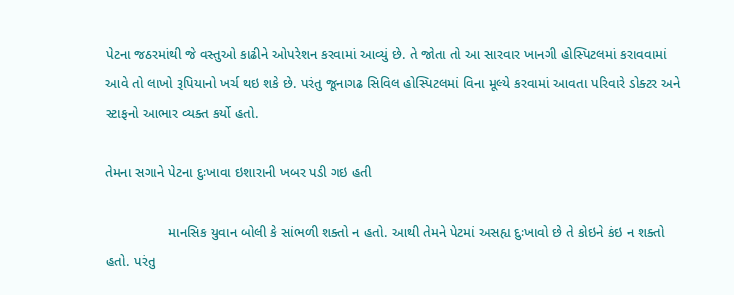પેટના જઠરમાંથી જે વસ્તુઓ કાઢીને ઓપરેશન કરવામાં આવ્યું છે. તે જોતા તો આ સારવાર ખાનગી હોસ્પિટલમાં કરાવવામાં આવે તો લાખો રૂપિયાનો ખર્ચ થઇ શકે છે. પરંતુ જૂનાગઢ સિવિલ હોસ્પિટલમાં વિના મૂલ્યે કરવામાં આવતા પરિવારે ડોક્ટર અને સ્ટાફનો આભાર વ્યક્ત કર્યો હતો.

તેમના સગાને પેટના દુઃખાવા ઇશારાની ખબર પડી ગઇ હતી

                માનસિક યુવાન બોલી કે સાંભળી શક્તો ન હતો. આથી તેમને પેટમાં અસહ્ય દુઃખાવો છે તે કોઇને કંઇ ન શક્તો હતો. પરંતુ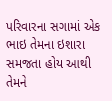પરિવારના સગામાં એક ભાઇ તેમના ઇશારા સમજતા હોય આથી તેમને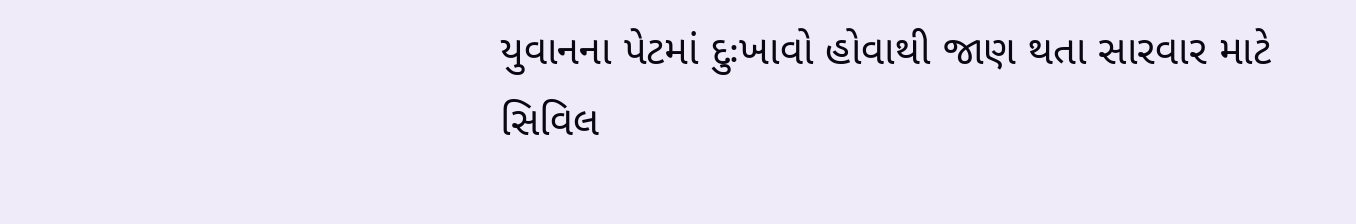યુવાનના પેટમાં દુઃખાવો હોવાથી જાણ થતા સારવાર માટે સિવિલ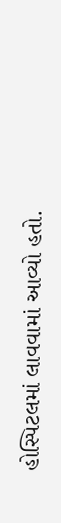હોસ્પિટલમાં લાવવામાં આવ્યો હતો.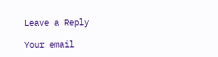Leave a Reply

Your email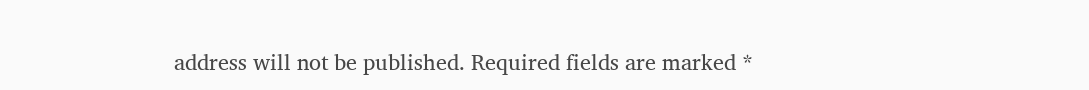address will not be published. Required fields are marked *